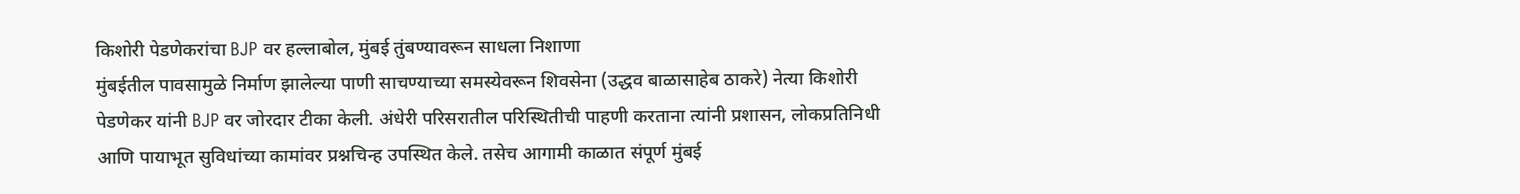किशोरी पेडणेकरांचा BJP वर हल्लाबोल, मुंबई तुंबण्यावरून साधला निशाणा
मुंबईतील पावसामुळे निर्माण झालेल्या पाणी साचण्याच्या समस्येवरून शिवसेना (उद्धव बाळासाहेब ठाकरे) नेत्या किशोरी पेडणेकर यांनी BJP वर जोरदार टीका केली. अंधेरी परिसरातील परिस्थितीची पाहणी करताना त्यांनी प्रशासन, लोकप्रतिनिधी आणि पायाभूत सुविधांच्या कामांवर प्रश्नचिन्ह उपस्थित केले. तसेच आगामी काळात संपूर्ण मुंबई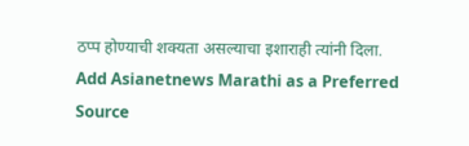ठप्प होण्याची शक्यता असल्याचा इशाराही त्यांनी दिला.
Add Asianetnews Marathi as a Preferred Source